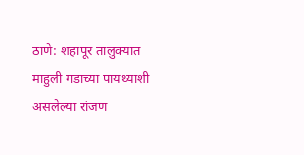ठाणे: शहापूर तालुक्यात माहुली गडाच्या पायथ्याशी असलेल्या रांजण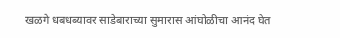खळगे धबधब्यावर साडेबाराच्या सुमारास आंघोळीचा आनंद घेत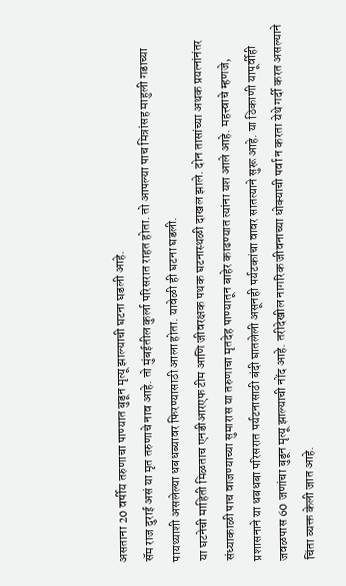असताना 20 वर्षीय तरुणाचा पाण्यात बुडून मृत्यू झाल्याची घटना घडली आहे.
सॅम राज दुराई असं या मृत तरुणाचे नाव आहे. तो मुंबईतील कुर्ला परिसरात राहत होता. तो आपल्या पाच मित्रांसह माहुली गडाच्या पायथ्याशी असलेल्या धबधब्यावर फिरण्यासाठी आला होता. यावेळी ही घटना घडली.
या घटनेची माहिती मिळताच एनडीआरएफ टीम आणि जीवरक्षक पथक घटनास्थळी दाखल झाले. दोन तासांच्या अथक प्रयत्नांनंतर संध्याकाळी पाच वाजण्याच्या सुमारास या तरुणाचा मृतदेह पाण्यातून बाहेर काढण्यात त्यांना यश आले आहे. महत्त्वाचे म्हणजे, प्रशासनाने या धबधबा परिसरात पर्यटनासाठी बंदी घातलेली असूनही पर्यटकांचा वावर सातत्याने सुरू आहे. या ठिकाणी यापूर्वीही जवळपास 60 जणांचा बुडून मृत्यू झाल्याची नोंद आहे. तरीदेखील नागरिक जीवनाच्या धोक्याची पर्वा न करता येथे गर्दी करत असल्याने चिंता व्यक्त केली जात आहे.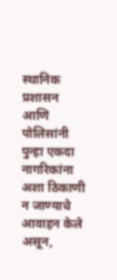स्थानिक प्रशासन आणि पोलिसांनी पुन्हा एकदा नागरिकांना अशा ठिकाणी न जाण्याचे आवाहन केले असून,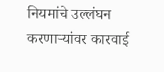नियमांचे उल्लंघन करणाऱ्यांवर कारवाई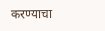करण्याचा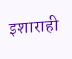इशाराही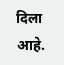दिला आहे.